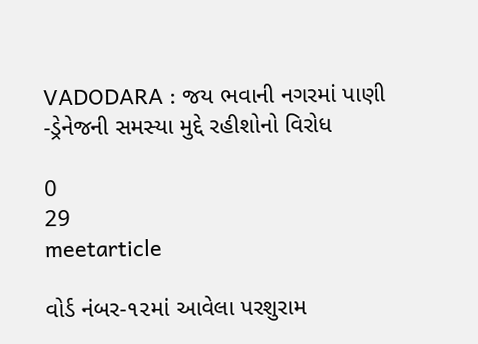VADODARA : જય ભવાની નગરમાં પાણી -ડ્રેનેજની સમસ્યા મુદ્દે રહીશોનો વિરોધ

0
29
meetarticle

વોર્ડ નંબર-૧૨માં આવેલા પરશુરામ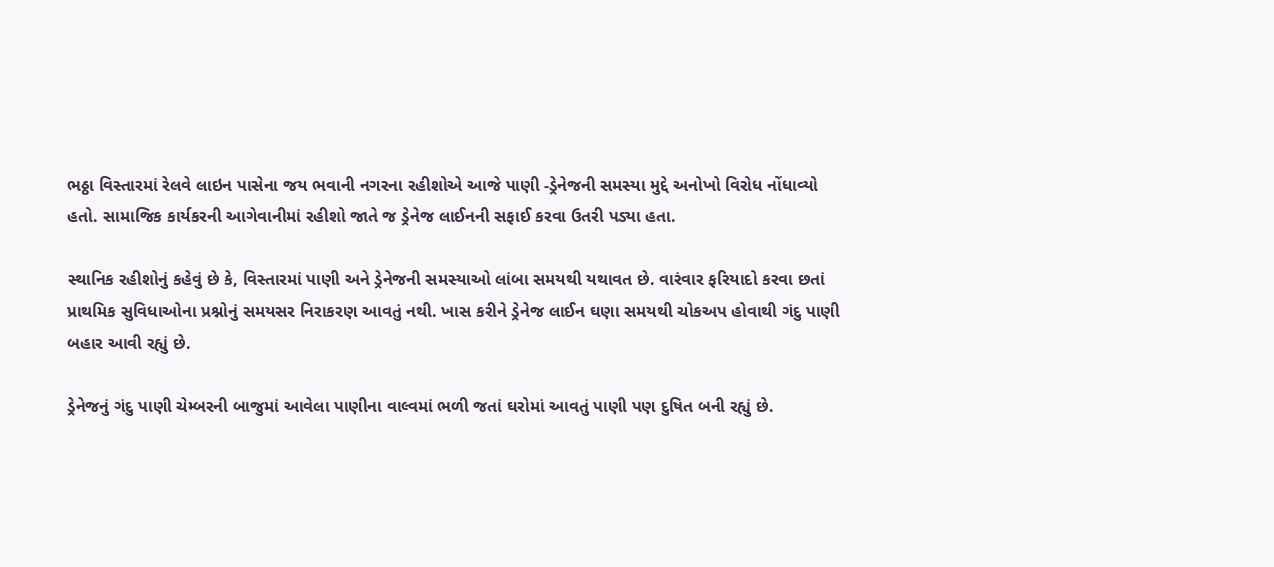ભઠ્ઠા વિસ્તારમાં રેલવે લાઇન પાસેના જય ભવાની નગરના રહીશોએ આજે પાણી -ડ્રેનેજની સમસ્યા મુદ્દે અનોખો વિરોધ નોંધાવ્યો હતો. સામાજિક કાર્યકરની આગેવાનીમાં રહીશો જાતે જ ડ્રેનેજ લાઈનની સફાઈ કરવા ઉતરી પડ્યા હતા.

સ્થાનિક રહીશોનું કહેવું છે કે, વિસ્તારમાં પાણી અને ડ્રેનેજની સમસ્યાઓ લાંબા સમયથી યથાવત છે. વારંવાર ફરિયાદો કરવા છતાં પ્રાથમિક સુવિધાઓના પ્રશ્નોનું સમયસર નિરાકરણ આવતું નથી. ખાસ કરીને ડ્રેનેજ લાઈન ઘણા સમયથી ચોકઅપ હોવાથી ગંદુ પાણી બહાર આવી રહ્યું છે.

ડ્રેનેજનું ગંદુ પાણી ચેમ્બરની બાજુમાં આવેલા પાણીના વાલ્વમાં ભળી જતાં ઘરોમાં આવતું પાણી પણ દુષિત બની રહ્યું છે.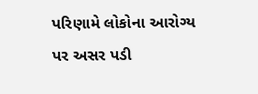પરિણામે લોકોના આરોગ્ય પર અસર પડી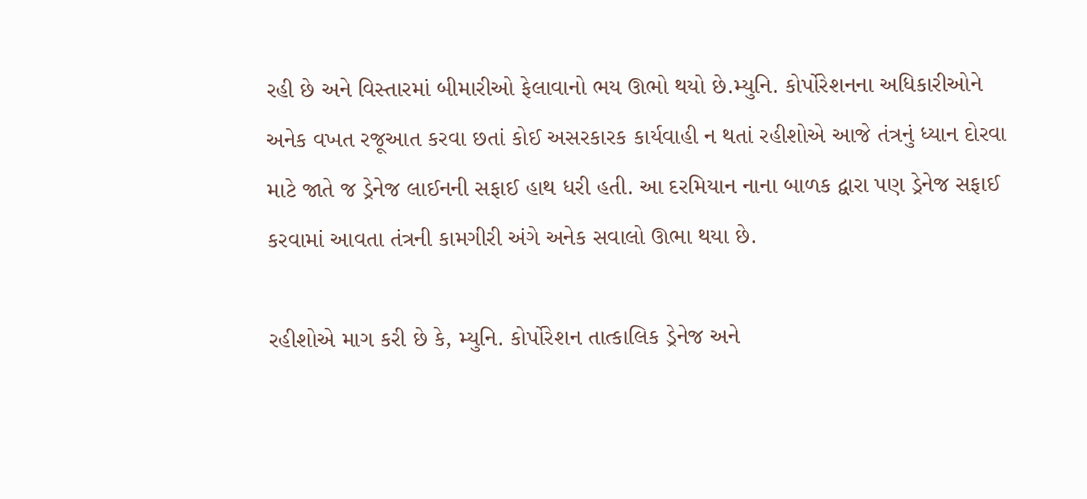રહી છે અને વિસ્તારમાં બીમારીઓ ફેલાવાનો ભય ઊભો થયો છે.મ્યુનિ. કોર્પોરેશનના અધિકારીઓને અનેક વખત રજૂઆત કરવા છતાં કોઈ અસરકારક કાર્યવાહી ન થતાં રહીશોએ આજે તંત્રનું ધ્યાન દોરવા માટે જાતે જ ડ્રેનેજ લાઈનની સફાઈ હાથ ધરી હતી. આ દરમિયાન નાના બાળક દ્વારા પણ ડ્રેનેજ સફાઈ કરવામાં આવતા તંત્રની કામગીરી અંગે અનેક સવાલો ઊભા થયા છે.

રહીશોએ માગ કરી છે કે, મ્યુનિ. કોર્પોરેશન તાત્કાલિક ડ્રેનેજ અને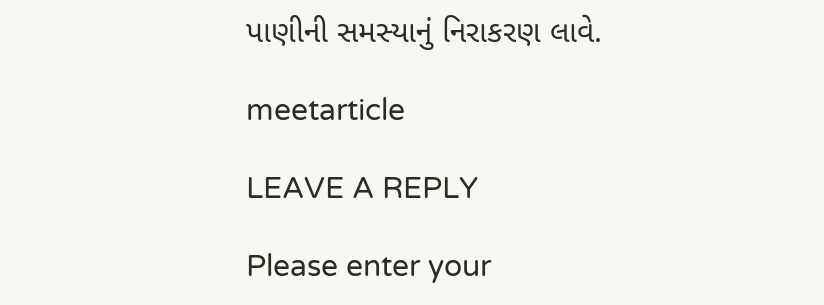પાણીની સમસ્યાનું નિરાકરણ લાવે.

meetarticle

LEAVE A REPLY

Please enter your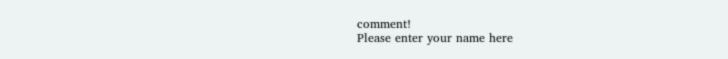comment!
Please enter your name here